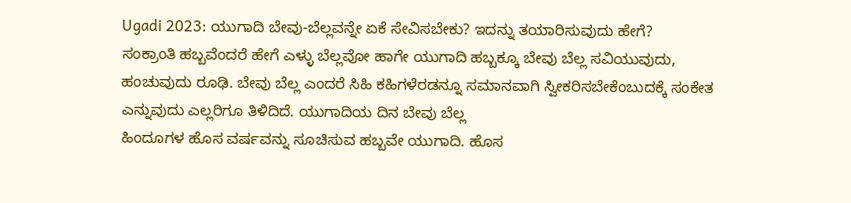Ugadi 2023: ಯುಗಾದಿ ಬೇವು-ಬೆಲ್ಲವನ್ನೇ ಏಕೆ ಸೇವಿಸಬೇಕು? ಇದನ್ನು ತಯಾರಿಸುವುದು ಹೇಗೆ?
ಸಂಕ್ರಾಂತಿ ಹಬ್ಬವೆಂದರೆ ಹೇಗೆ ಎಳ್ಳು ಬೆಲ್ಲವೋ ಹಾಗೇ ಯುಗಾದಿ ಹಬ್ಬಕ್ಕೂ ಬೇವು ಬೆಲ್ಲ ಸವಿಯುವುದು, ಹಂಚುವುದು ರೂಢಿ. ಬೇವು ಬೆಲ್ಲ ಎಂದರೆ ಸಿಹಿ ಕಹಿಗಳೆರಡನ್ನೂ ಸಮಾನವಾಗಿ ಸ್ವೀಕರಿಸಬೇಕೆಂಬುದಕ್ಕೆ ಸಂಕೇತ ಎನ್ನುವುದು ಎಲ್ಲರಿಗೂ ತಿಳಿದಿದೆ. ಯುಗಾದಿಯ ದಿನ ಬೇವು ಬೆಲ್ಲ
ಹಿಂದೂಗಳ ಹೊಸ ವರ್ಷವನ್ನು ಸೂಚಿಸುವ ಹಬ್ಬವೇ ಯುಗಾದಿ. ಹೊಸ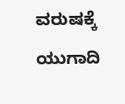ವರುಷಕ್ಕೆ ಯುಗಾದಿ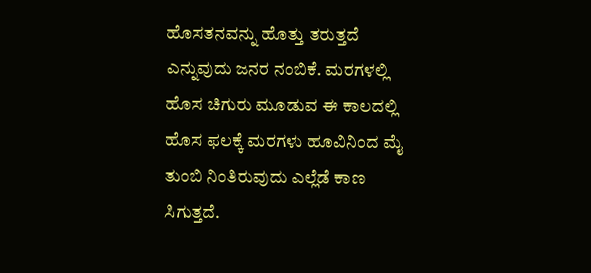ಹೊಸತನವನ್ನು ಹೊತ್ತು ತರುತ್ತದೆ ಎನ್ನುವುದು ಜನರ ನಂಬಿಕೆ. ಮರಗಳಲ್ಲಿ ಹೊಸ ಚಿಗುರು ಮೂಡುವ ಈ ಕಾಲದಲ್ಲಿ ಹೊಸ ಫಲಕ್ಕೆ ಮರಗಳು ಹೂವಿನಿಂದ ಮೈ ತುಂಬಿ ನಿಂತಿರುವುದು ಎಲ್ಲೆಡೆ ಕಾಣ ಸಿಗುತ್ತದೆ.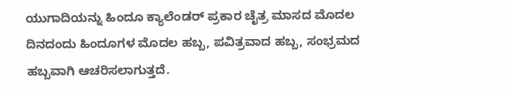ಯುಗಾದಿಯನ್ನು ಹಿಂದೂ ಕ್ಯಾಲೆಂಡರ್ ಪ್ರಕಾರ ಚೈತ್ರ ಮಾಸದ ಮೊದಲ ದಿನದಂದು ಹಿಂದೂಗಳ ಮೊದಲ ಹಬ್ಬ, ಪವಿತ್ರವಾದ ಹಬ್ಬ, ಸಂಭ್ರಮದ ಹಬ್ಬವಾಗಿ ಆಚರಿಸಲಾಗುತ್ತದೆ.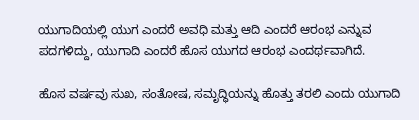ಯುಗಾದಿಯಲ್ಲಿ ಯುಗ ಎಂದರೆ ಅವಧಿ ಮತ್ತು ಆದಿ ಎಂದರೆ ಆರಂಭ ಎನ್ನುವ ಪದಗಳಿದ್ದು, ಯುಗಾದಿ ಎಂದರೆ ಹೊಸ ಯುಗದ ಆರಂಭ ಎಂದರ್ಥವಾಗಿದೆ.

ಹೊಸ ವರ್ಷವು ಸುಖ, ಸಂತೋಷ, ಸಮೃದ್ಧಿಯನ್ನು ಹೊತ್ತು ತರಲಿ ಎಂದು ಯುಗಾದಿ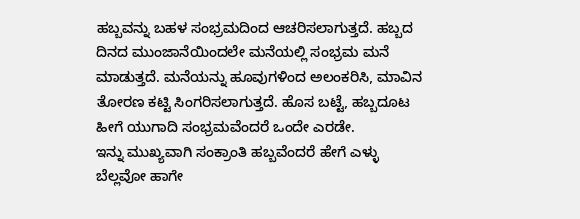ಹಬ್ಬವನ್ನು ಬಹಳ ಸಂಭ್ರಮದಿಂದ ಆಚರಿಸಲಾಗುತ್ತದೆ. ಹಬ್ಬದ ದಿನದ ಮುಂಜಾನೆಯಿಂದಲೇ ಮನೆಯಲ್ಲಿ ಸಂಭ್ರಮ ಮನೆ ಮಾಡುತ್ತದೆ. ಮನೆಯನ್ನು ಹೂವುಗಳಿಂದ ಅಲಂಕರಿಸಿ, ಮಾವಿನ ತೋರಣ ಕಟ್ಟಿ ಸಿಂಗರಿಸಲಾಗುತ್ತದೆ. ಹೊಸ ಬಟ್ಟೆ, ಹಬ್ಬದೂಟ ಹೀಗೆ ಯುಗಾದಿ ಸಂಭ್ರಮವೆಂದರೆ ಒಂದೇ ಎರಡೇ.
ಇನ್ನು ಮುಖ್ಯವಾಗಿ ಸಂಕ್ರಾಂತಿ ಹಬ್ಬವೆಂದರೆ ಹೇಗೆ ಎಳ್ಳು ಬೆಲ್ಲವೋ ಹಾಗೇ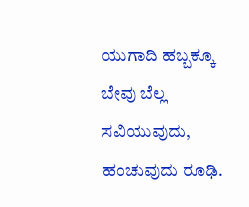ಯುಗಾದಿ ಹಬ್ಬಕ್ಕೂ ಬೇವು ಬೆಲ್ಲ ಸವಿಯುವುದು, ಹಂಚುವುದು ರೂಢಿ.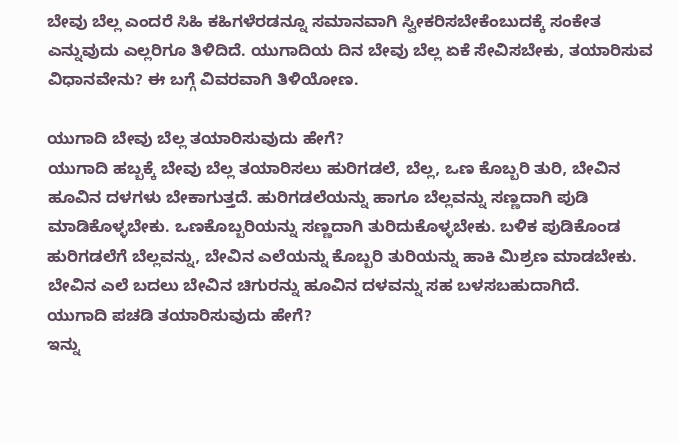ಬೇವು ಬೆಲ್ಲ ಎಂದರೆ ಸಿಹಿ ಕಹಿಗಳೆರಡನ್ನೂ ಸಮಾನವಾಗಿ ಸ್ವೀಕರಿಸಬೇಕೆಂಬುದಕ್ಕೆ ಸಂಕೇತ ಎನ್ನುವುದು ಎಲ್ಲರಿಗೂ ತಿಳಿದಿದೆ. ಯುಗಾದಿಯ ದಿನ ಬೇವು ಬೆಲ್ಲ ಏಕೆ ಸೇವಿಸಬೇಕು, ತಯಾರಿಸುವ ವಿಧಾನವೇನು? ಈ ಬಗ್ಗೆ ವಿವರವಾಗಿ ತಿಳಿಯೋಣ.

ಯುಗಾದಿ ಬೇವು ಬೆಲ್ಲ ತಯಾರಿಸುವುದು ಹೇಗೆ?
ಯುಗಾದಿ ಹಬ್ಬಕ್ಕೆ ಬೇವು ಬೆಲ್ಲ ತಯಾರಿಸಲು ಹುರಿಗಡಲೆ, ಬೆಲ್ಲ, ಒಣ ಕೊಬ್ಬರಿ ತುರಿ, ಬೇವಿನ ಹೂವಿನ ದಳಗಳು ಬೇಕಾಗುತ್ತದೆ. ಹುರಿಗಡಲೆಯನ್ನು ಹಾಗೂ ಬೆಲ್ಲವನ್ನು ಸಣ್ಣದಾಗಿ ಪುಡಿ ಮಾಡಿಕೊಳ್ಳಬೇಕು. ಒಣಕೊಬ್ಬರಿಯನ್ನು ಸಣ್ಣದಾಗಿ ತುರಿದುಕೊಳ್ಳಬೇಕು. ಬಳಿಕ ಪುಡಿಕೊಂಡ ಹುರಿಗಡಲೆಗೆ ಬೆಲ್ಲವನ್ನು, ಬೇವಿನ ಎಲೆಯನ್ನು ಕೊಬ್ಬರಿ ತುರಿಯನ್ನು ಹಾಕಿ ಮಿಶ್ರಣ ಮಾಡಬೇಕು. ಬೇವಿನ ಎಲೆ ಬದಲು ಬೇವಿನ ಚಿಗುರನ್ನು ಹೂವಿನ ದಳವನ್ನು ಸಹ ಬಳಸಬಹುದಾಗಿದೆ.
ಯುಗಾದಿ ಪಚಡಿ ತಯಾರಿಸುವುದು ಹೇಗೆ?
ಇನ್ನು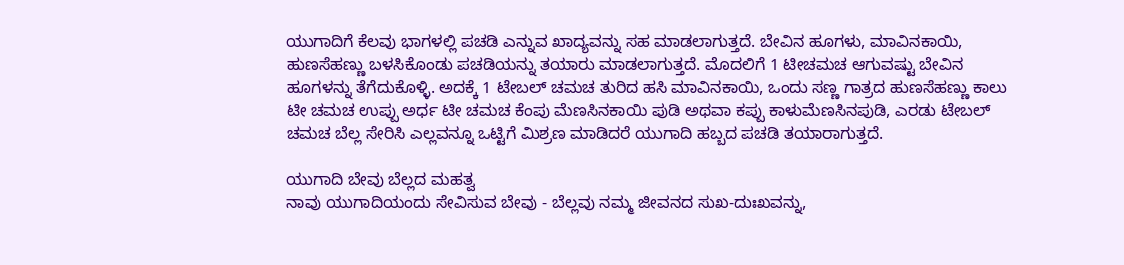ಯುಗಾದಿಗೆ ಕೆಲವು ಭಾಗಳಲ್ಲಿ ಪಚಡಿ ಎನ್ನುವ ಖಾದ್ಯವನ್ನು ಸಹ ಮಾಡಲಾಗುತ್ತದೆ. ಬೇವಿನ ಹೂಗಳು, ಮಾವಿನಕಾಯಿ, ಹುಣಸೆಹಣ್ಣು ಬಳಸಿಕೊಂಡು ಪಚಡಿಯನ್ನು ತಯಾರು ಮಾಡಲಾಗುತ್ತದೆ. ಮೊದಲಿಗೆ 1 ಟೀಚಮಚ ಆಗುವಷ್ಟು ಬೇವಿನ ಹೂಗಳನ್ನು ತೆಗೆದುಕೊಳ್ಳಿ. ಅದಕ್ಕೆ 1 ಟೇಬಲ್ ಚಮಚ ತುರಿದ ಹಸಿ ಮಾವಿನಕಾಯಿ, ಒಂದು ಸಣ್ಣ ಗಾತ್ರದ ಹುಣಸೆಹಣ್ಣು ಕಾಲು ಟೀ ಚಮಚ ಉಪ್ಪು ಅರ್ಧ ಟೀ ಚಮಚ ಕೆಂಪು ಮೆಣಸಿನಕಾಯಿ ಪುಡಿ ಅಥವಾ ಕಪ್ಪು ಕಾಳುಮೆಣಸಿನಪುಡಿ, ಎರಡು ಟೇಬಲ್ ಚಮಚ ಬೆಲ್ಲ ಸೇರಿಸಿ ಎಲ್ಲವನ್ನೂ ಒಟ್ಟಿಗೆ ಮಿಶ್ರಣ ಮಾಡಿದರೆ ಯುಗಾದಿ ಹಬ್ಬದ ಪಚಡಿ ತಯಾರಾಗುತ್ತದೆ.

ಯುಗಾದಿ ಬೇವು ಬೆಲ್ಲದ ಮಹತ್ವ
ನಾವು ಯುಗಾದಿಯಂದು ಸೇವಿಸುವ ಬೇವು - ಬೆಲ್ಲವು ನಮ್ಮ ಜೀವನದ ಸುಖ-ದುಃಖವನ್ನು,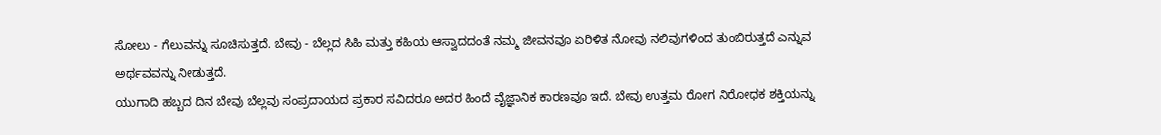ಸೋಲು - ಗೆಲುವನ್ನು ಸೂಚಿಸುತ್ತದೆ. ಬೇವು - ಬೆಲ್ಲದ ಸಿಹಿ ಮತ್ತು ಕಹಿಯ ಆಸ್ವಾದದಂತೆ ನಮ್ಮ ಜೀವನವೂ ಏರಿಳಿತ ನೋವು ನಲಿವುಗಳಿಂದ ತುಂಬಿರುತ್ತದೆ ಎನ್ನುವ ಅರ್ಥವವನ್ನು ನೀಡುತ್ತದೆ.
ಯುಗಾದಿ ಹಬ್ಬದ ದಿನ ಬೇವು ಬೆಲ್ಲವು ಸಂಪ್ರದಾಯದ ಪ್ರಕಾರ ಸವಿದರೂ ಅದರ ಹಿಂದೆ ವೈಜ್ಞಾನಿಕ ಕಾರಣವೂ ಇದೆ. ಬೇವು ಉತ್ತಮ ರೋಗ ನಿರೋಧಕ ಶಕ್ತಿಯನ್ನು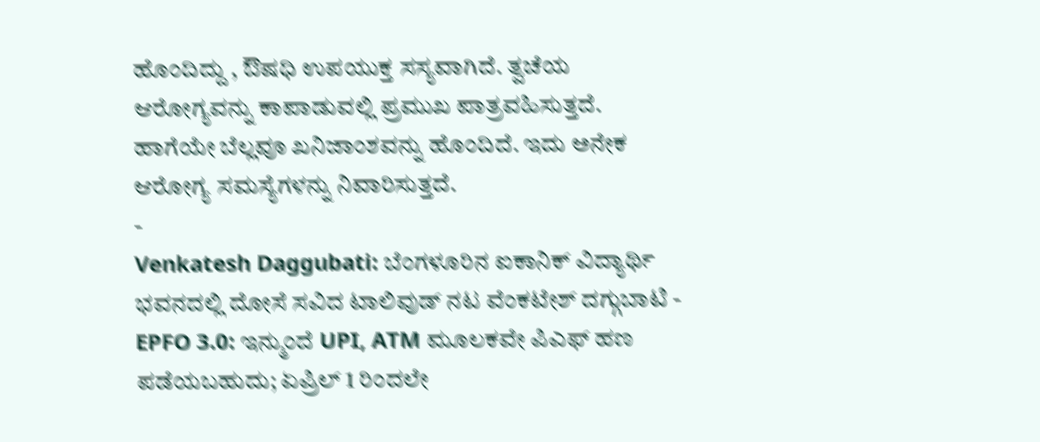ಹೊಂದಿದ್ದು , ಔಷಧಿ ಉಪಯುಕ್ತ ಸಸ್ಯವಾಗಿದೆ. ತ್ವಚೆಯ ಆರೋಗ್ಯವನ್ನು ಕಾಪಾಡುವಲ್ಲಿ ಪ್ರಮುಖ ಪಾತ್ರವಹಿಸುತ್ತದೆ. ಹಾಗೆಯೇ ಬೆಲ್ಲವೂ ಖನಿಜಾಂಶವನ್ನು ಹೊಂದಿದೆ. ಇದು ಅನೇಕ ಆರೋಗ್ಯ ಸಮಸ್ಯೆಗಳನ್ನು ನಿವಾರಿಸುತ್ತದೆ.
-
Venkatesh Daggubati: ಬೆಂಗಳೂರಿನ ಐಕಾನಿಕ್ ವಿದ್ಯಾರ್ಥಿ ಭವನದಲ್ಲಿ ದೋಸೆ ಸವಿದ ಟಾಲಿವುಡ್ ನಟ ವೆಂಕಟೇಶ್ ದಗ್ಗುಬಾಟಿ -
EPFO 3.0: ಇನ್ಮುಂದೆ UPI, ATM ಮೂಲಕವೇ ಪಿಎಫ್ ಹಣ ಪಡೆಯಬಹುದು; ಏಪ್ರಿಲ್ 1 ರಿಂದಲೇ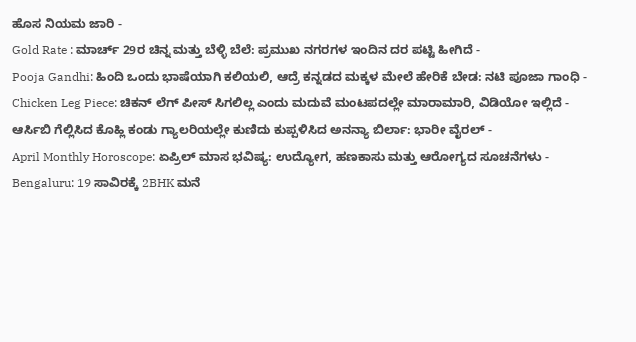ಹೊಸ ನಿಯಮ ಜಾರಿ -
Gold Rate : ಮಾರ್ಚ್ 29ರ ಚಿನ್ನ ಮತ್ತು ಬೆಳ್ಳಿ ಬೆಲೆ: ಪ್ರಮುಖ ನಗರಗಳ ಇಂದಿನ ದರ ಪಟ್ಟಿ ಹೀಗಿದೆ -
Pooja Gandhi: ಹಿಂದಿ ಒಂದು ಭಾಷೆಯಾಗಿ ಕಲಿಯಲಿ, ಆದ್ರೆ ಕನ್ನಡದ ಮಕ್ಕಳ ಮೇಲೆ ಹೇರಿಕೆ ಬೇಡ: ನಟಿ ಪೂಜಾ ಗಾಂಧಿ -
Chicken Leg Piece: ಚಿಕನ್ ಲೆಗ್ ಪೀಸ್ ಸಿಗಲಿಲ್ಲ ಎಂದು ಮದುವೆ ಮಂಟಪದಲ್ಲೇ ಮಾರಾಮಾರಿ, ವಿಡಿಯೋ ಇಲ್ಲಿದೆ -
ಆರ್ಸಿಬಿ ಗೆಲ್ಲಿಸಿದ ಕೊಹ್ಲಿ ಕಂಡು ಗ್ಯಾಲರಿಯಲ್ಲೇ ಕುಣಿದು ಕುಪ್ಪಳಿಸಿದ ಅನನ್ಯಾ ಬಿರ್ಲಾ: ಭಾರೀ ವೈರಲ್ -
April Monthly Horoscope: ಏಪ್ರಿಲ್ ಮಾಸ ಭವಿಷ್ಯ: ಉದ್ಯೋಗ, ಹಣಕಾಸು ಮತ್ತು ಆರೋಗ್ಯದ ಸೂಚನೆಗಳು -
Bengaluru: 19 ಸಾವಿರಕ್ಕೆ 2BHK ಮನೆ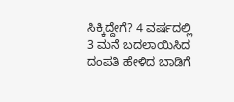ಸಿಕ್ಕಿದ್ದೇಗೆ? 4 ವರ್ಷದಲ್ಲಿ 3 ಮನೆ ಬದಲಾಯಿಸಿದ ದಂಪತಿ ಹೇಳಿದ ಬಾಡಿಗೆ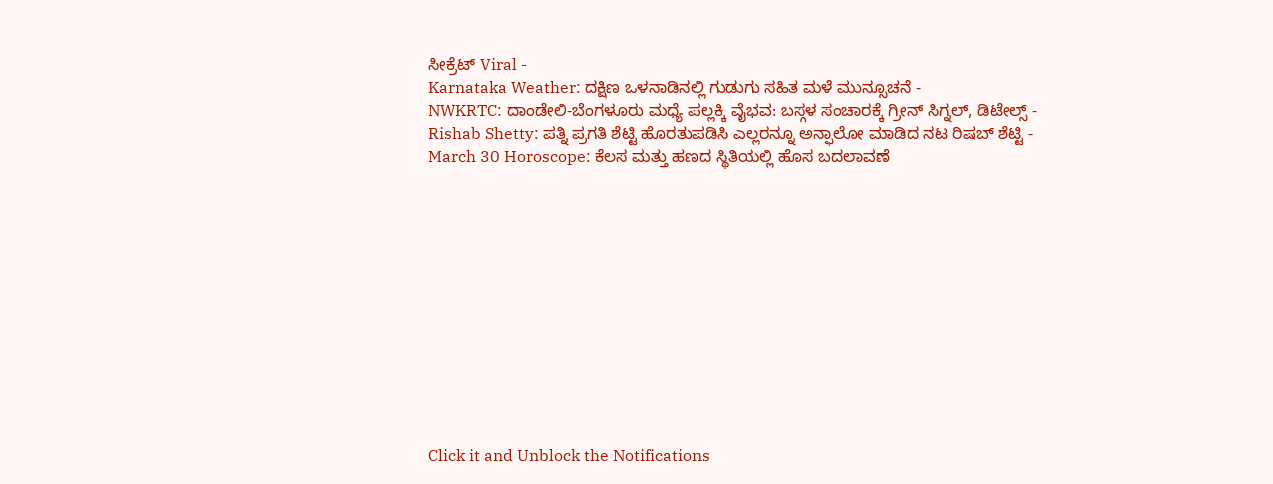ಸೀಕ್ರೆಟ್ Viral -
Karnataka Weather: ದಕ್ಷಿಣ ಒಳನಾಡಿನಲ್ಲಿ ಗುಡುಗು ಸಹಿತ ಮಳೆ ಮುನ್ಸೂಚನೆ -
NWKRTC: ದಾಂಡೇಲಿ-ಬೆಂಗಳೂರು ಮಧ್ಯೆ ಪಲ್ಲಕ್ಕಿ ವೈಭವ: ಬಸ್ಗಳ ಸಂಚಾರಕ್ಕೆ ಗ್ರೀನ್ ಸಿಗ್ನಲ್, ಡಿಟೇಲ್ಸ್ -
Rishab Shetty: ಪತ್ನಿ ಪ್ರಗತಿ ಶೆಟ್ಟಿ ಹೊರತುಪಡಿಸಿ ಎಲ್ಲರನ್ನೂ ಅನ್ಫಾಲೋ ಮಾಡಿದ ನಟ ರಿಷಬ್ ಶೆಟ್ಟಿ -
March 30 Horoscope: ಕೆಲಸ ಮತ್ತು ಹಣದ ಸ್ಥಿತಿಯಲ್ಲಿ ಹೊಸ ಬದಲಾವಣೆ












Click it and Unblock the Notifications